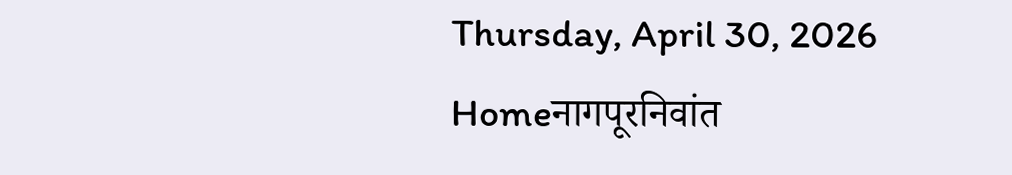Thursday, April 30, 2026
Homeनागपूरनिवांत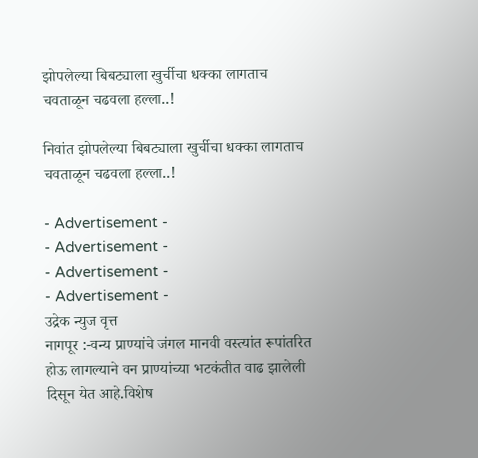झोपलेल्या बिबट्याला खुर्चीचा धक्का लागताच चवताळून चढवला हल्ला..!

निवांत झोपलेल्या बिबट्याला खुर्चीचा धक्का लागताच चवताळून चढवला हल्ला..!

- Advertisement -
- Advertisement -
- Advertisement -
- Advertisement -
उद्रेक न्युज वृत्त
नागपूर :-वन्य प्राण्यांचे जंगल मानवी वस्त्यांत रूपांतरित होऊ लागल्याने वन प्राण्यांच्या भटकंतीत वाढ झालेली दिसून येत आहे.विशेष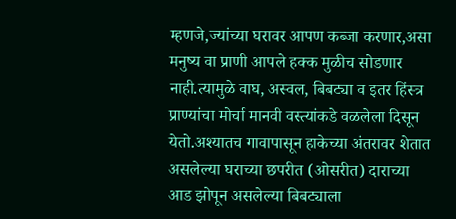म्हणजे,ज्यांच्या घरावर आपण कब्जा करणार,असा मनुष्य वा प्राणी आपले हक्क मुळीच सोडणार नाही.त्यामुळे वाघ, अस्वल, बिबट्या व इतर हिंस्त्र प्राण्यांचा मोर्चा मानवी वस्त्यांकडे वळलेला दिसून येतो.अश्यातच गावापासून हाकेच्या अंतरावर शेतात असलेल्या घराच्या छपरीत (ओसरीत) दाराच्या आड झोपून असलेल्या बिबट्याला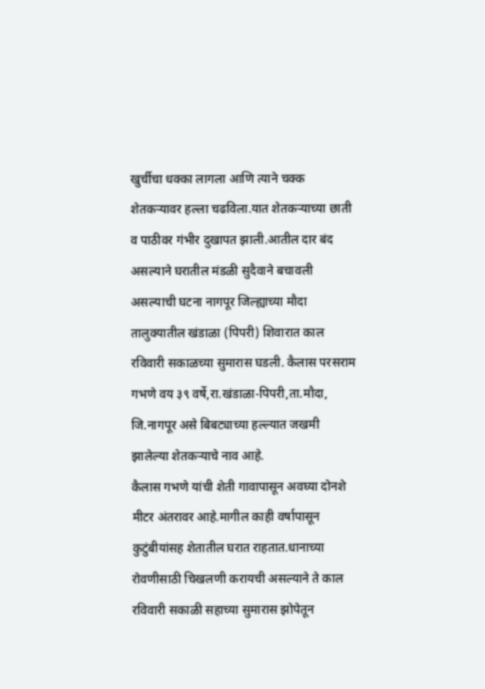खुर्चीचा धक्का लागला आणि त्याने चक्क शेतकऱ्यावर हल्ला चढविला.यात शेतकऱ्याच्या छाती व पाठीवर गंभीर दुखापत झाली.आतील दार बंद असल्याने घरातील मंडळी सुदैवाने बचावली असल्याची घटना नागपूर जिल्ह्याच्या मौदा तालुक्यातील खंडाळा (पिपरी) शिवारात काल रविवारी सकाळच्या सुमारास घडली. कैलास परसराम गभणे वय ३९ वर्षे,रा.खंडाळा-पिपरी,ता.मौदा, जि.नागपूर असे बिबट्याच्या हल्ल्यात जखमी झालेल्या शेतकऱ्याचे नाव आहे.
कैलास गभणे यांची शेती गावापासून अवघ्या दोनशे मीटर अंतरावर आहे.मागील काही वर्षापासून कुटुंबीयांसह शेतातील घरात राहतात.धानाच्या रोवणीसाठी चिखलणी करायची असल्याने ते काल रविवारी सकाळी सहाच्या सुमारास झोपेतून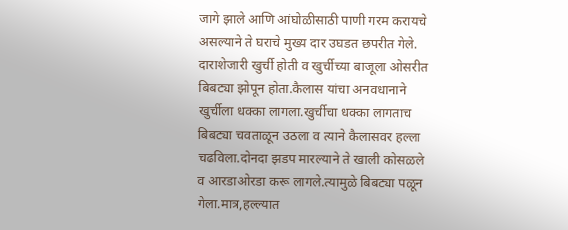जागे झाले आणि आंघोळीसाठी पाणी गरम करायचे असल्याने ते घराचे मुख्य दार उघडत छपरीत गेले. दाराशेजारी खुर्ची होती व खुर्चीच्या बाजूला ओसरीत बिबट्या झोपून होता.कैलास यांचा अनवधानाने खुर्चीला धक्का लागला.खुर्चीचा धक्का लागताच बिबट्या चवताळून उठला व त्याने कैलासवर हल्ला चढविला.दोनदा झडप मारल्याने ते खाली कोसळले व आरडाओरडा करू लागले.त्यामुळे बिबट्या पळून गेला.मात्र,हल्ल्यात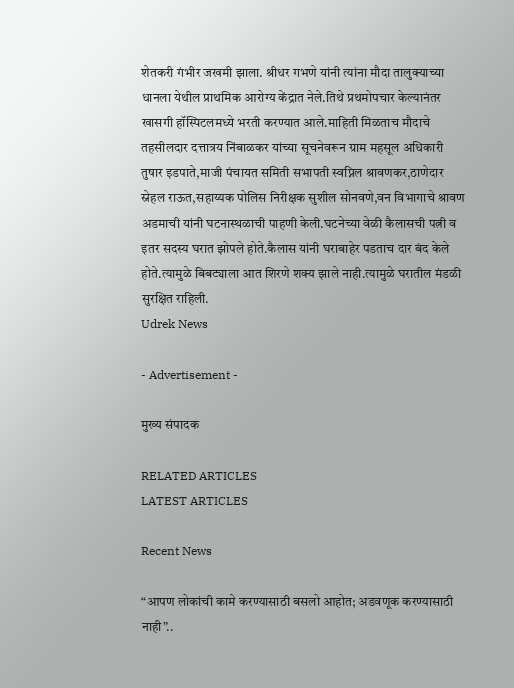शेतकरी गंभीर जखमी झाला. श्रीधर गभणे यांनी त्यांना मौदा तालुक्याच्या धानला येथील प्राथमिक आरोग्य केंद्रात नेले.तिथे प्रथमोपचार केल्यानंतर खासगी हॉस्पिटलमध्ये भरती करण्यात आले.माहिती मिळताच मौदाचे तहसीलदार दत्तात्रय निंबाळकर यांच्या सूचनेवरून ग्राम महसूल अधिकारी तुषार इडपाते,माजी पंचायत समिती सभापती स्वप्निल श्रावणकर,ठाणेदार स्नेहल राऊत,सहाय्यक पोलिस निरीक्षक सुशील सोनवणे,वन विभागाचे श्रावण अडमाची यांनी घटनास्थळाची पाहणी केली.घटनेच्या वेळी कैलासची पत्नी व इतर सदस्य घरात झोपले होते.कैलास यांनी घराबाहेर पडताच दार बंद केले होते.त्यामुळे बिबट्याला आत शिरणे शक्य झाले नाही.त्यामुळे घरातील मंडळी सुरक्षित राहिली.
Udrek News

- Advertisement -

मुख्य संपादक

RELATED ARTICLES
LATEST ARTICLES

Recent News

“आपण लोकांची कामे करण्यासाठी बसलो आहोत; अडवणूक करण्यासाठी नाही”..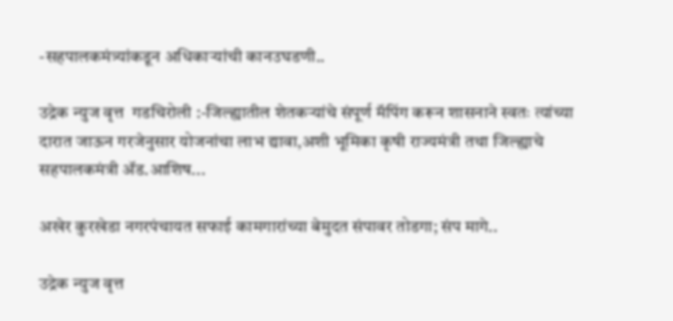-सहपालकमंत्र्यांकडून अधिकाऱ्यांची कानउघडणी..

उद्रेक न्युज वृत्त  गडचिरोली :-जिल्ह्यातील शेतकऱ्यांचे संपूर्ण मॅपिंग करून शासनाने स्वतः त्यांच्या दारात जाऊन गरजेनुसार योजनांचा लाभ द्यावा,अशी भूमिका कृषी राज्यमंत्री तथा जिल्ह्याचे सहपालकमंत्री ॲड.आशिष...

अखेर कुरखेडा नगरपंचायत सफाई कामगारांच्या बेमुदत संपावर तोडगा; संप मागे..

उद्रेक न्युज वृत्त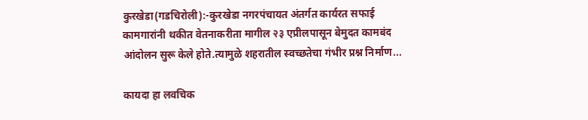कुरखेडा(गडचिरोली):-कुरखेडा नगरपंचायत अंतर्गत कार्यरत सफाई कामगारांनी थकीत वेतनाकरीता मागील २३ एप्रीलपासून बेमुदत कामबंद आंदोलन सुरू केले होते.त्यामुळे शहरातील स्वच्छतेचा गंभीर प्रश्न निर्माण...

कायदा हा लवचिक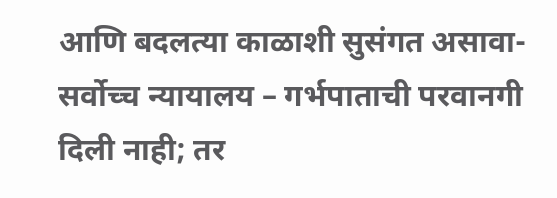आणि बदलत्या काळाशी सुसंगत असावा- सर्वोच्च न्यायालय – गर्भपाताची परवानगी दिली नाही; तर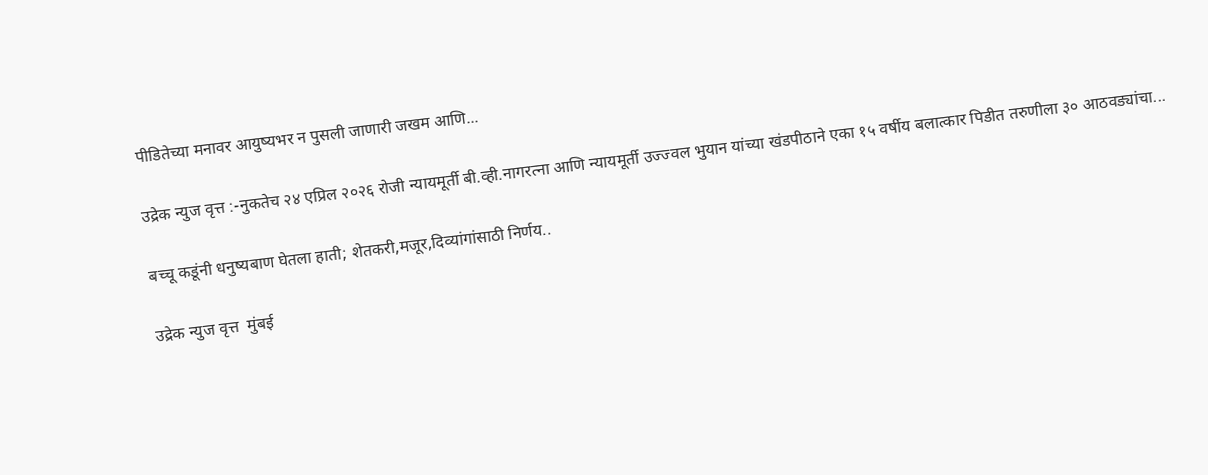पीडितेच्या मनावर आयुष्यभर न पुसली जाणारी जखम आणि...

उद्रेक न्युज वृत्त :-नुकतेच २४ एप्रिल २०२६ रोजी न्यायमूर्ती बी.व्ही.नागरत्ना आणि न्यायमूर्ती उज्ज्वल भुयान यांच्या खंडपीठाने एका १५ वर्षीय बलात्कार पिडीत तरुणीला ३० आठवड्यांचा...

बच्चू कडूंनी धनुष्यबाण घेतला हाती; शेतकरी,मजूर,दिव्यांगांसाठी निर्णय..

उद्रेक न्युज वृत्त  मुंबई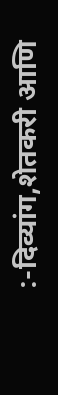:-दिव्यांग,शेतकरी आणि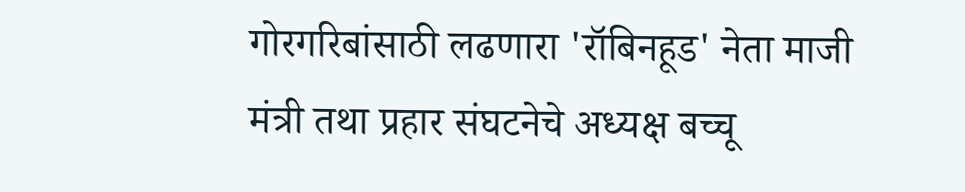गोरगरिबांसाठी लढणारा 'रॉबिनहूड' नेता माजी मंत्री तथा प्रहार संघटनेचे अध्यक्ष बच्चू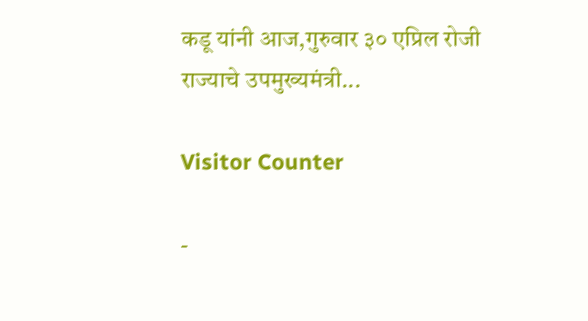कडू यांनी आज,गुरुवार ३० एप्रिल रोजी राज्याचे उपमुख्यमंत्री...

Visitor Counter

-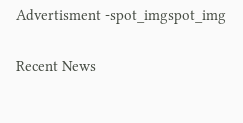Advertisment -spot_imgspot_img

Recent News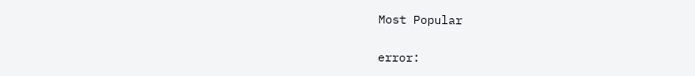Most Popular

error: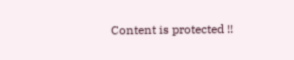Content is protected !!